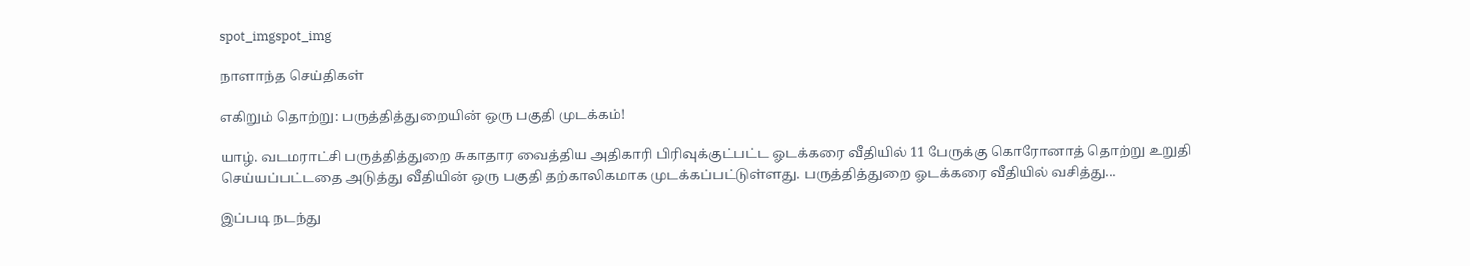spot_imgspot_img

நாளாந்த செய்திகள்

எகிறும் தொற்று: பருத்தித்துறையின் ஒரு பகுதி முடக்கம்!

யாழ். வடமராட்சி பருத்தித்துறை சுகாதார வைத்திய அதிகாரி பிரிவுக்குட்பட்ட ஓடக்கரை வீதியில் 11 பேருக்கு கொரோனாத் தொற்று உறுதி செய்யப்பட்டதை அடுத்து வீதியின் ஒரு பகுதி தற்காலிகமாக முடக்கப்பட்டுள்ளது. பருத்தித்துறை ஓடக்கரை வீதியில் வசித்து...

இப்படி நடந்து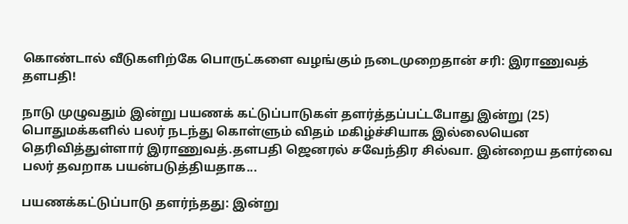கொண்டால் வீடுகளிற்கே பொருட்களை வழங்கும் நடைமுறைதான் சரி: இராணுவத் தளபதி!

நாடு முழுவதும் இன்று பயணக் கட்டுப்பாடுகள் தளர்த்தப்பட்டபோது இன்று (25) பொதுமக்களில் பலர் நடந்து கொள்ளும் விதம் மகிழ்ச்சியாக இல்லையென தெரிவித்துள்ளார் இராணுவத்.தளபதி ஜெனரல் சவேந்திர சில்வா. இன்றைய தளர்வை பலர் தவறாக பயன்படுத்தியதாக...

பயணக்கட்டுப்பாடு தளர்ந்தது: இன்று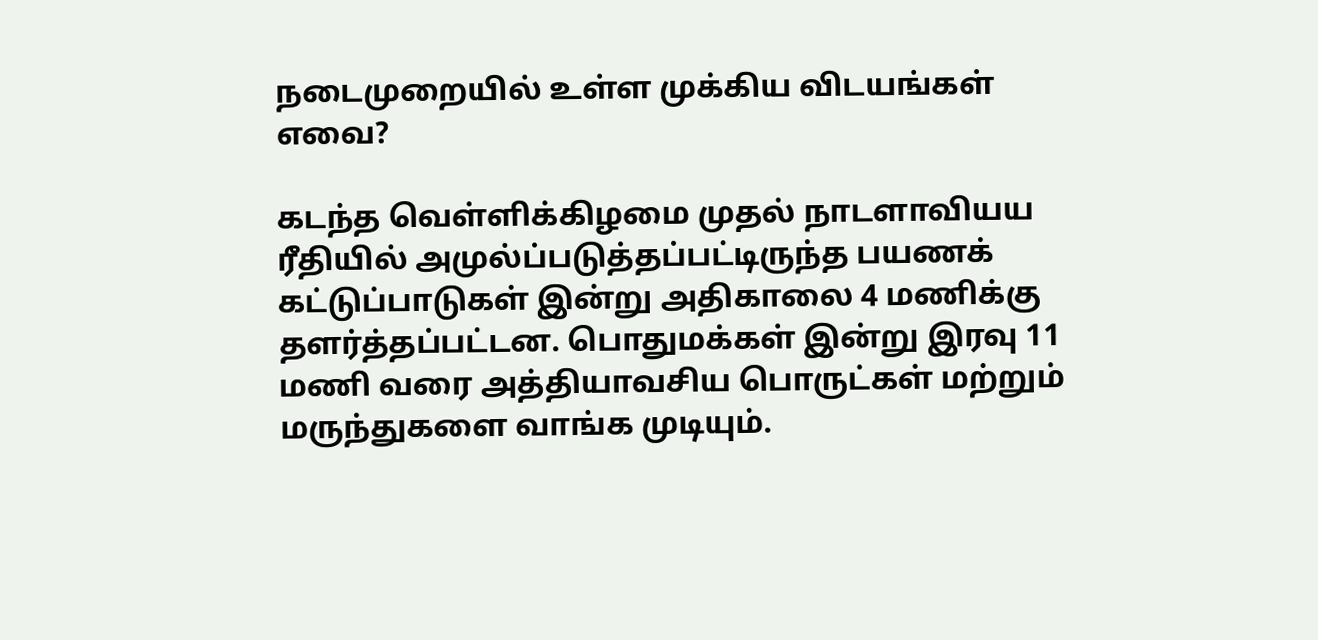நடைமுறையில் உள்ள முக்கிய விடயங்கள் எவை?

கடந்த வெள்ளிக்கிழமை முதல் நாடளாவியய ரீதியில் அமுல்ப்படுத்தப்பட்டிருந்த பயணக் கட்டுப்பாடுகள் இன்று அதிகாலை 4 மணிக்கு தளர்த்தப்பட்டன. பொதுமக்கள் இன்று இரவு 11 மணி வரை அத்தியாவசிய பொருட்கள் மற்றும் மருந்துகளை வாங்க முடியும்.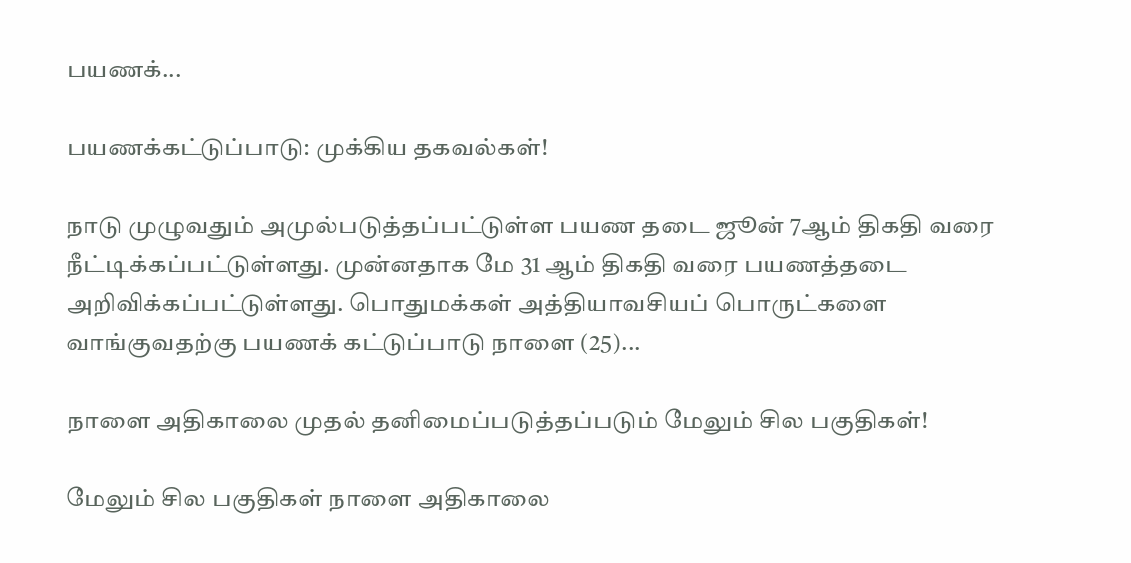பயணக்...

பயணக்கட்டுப்பாடு: முக்கிய தகவல்கள்!

நாடு முழுவதும் அமுல்படுத்தப்பட்டுள்ள பயண தடை ஜூன் 7ஆம் திகதி வரை நீட்டிக்கப்பட்டுள்ளது. முன்னதாக மே 31 ஆம் திகதி வரை பயணத்தடை அறிவிக்கப்பட்டுள்ளது. பொதுமக்கள் அத்தியாவசியப் பொருட்களை வாங்குவதற்கு பயணக் கட்டுப்பாடு நாளை (25)...

நாளை அதிகாலை முதல் தனிமைப்படுத்தப்படும் மேலும் சில பகுதிகள்!

மேலும் சில பகுதிகள் நாளை அதிகாலை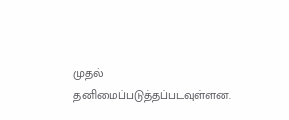முதல் தனிமைப்படுத்தப்படவுள்ளன.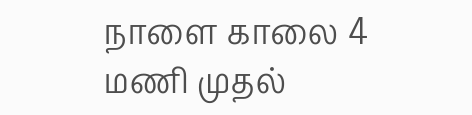நாளை காலை 4 மணி முதல்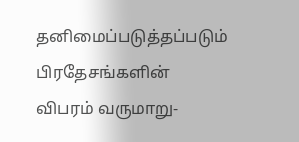தனிமைப்படுத்தப்படும் பிரதேசங்களின் விபரம் வருமாறு-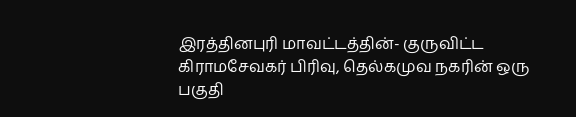இரத்தினபுரி மாவட்டத்தின்- குருவிட்ட கிராமசேவகர் பிரிவு, தெல்கமுவ நகரின் ஒரு பகுதி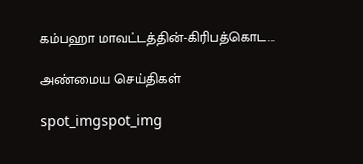கம்பஹா மாவட்டத்தின்-கிரிபத்கொட...

அண்மைய செய்திகள்

spot_imgspot_img